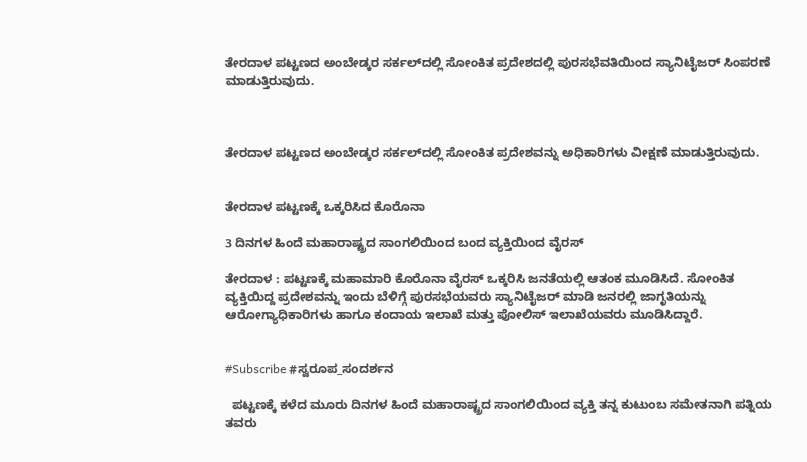ತೇರದಾಳ ಪಟ್ಟಣದ ಅಂಬೇಡ್ಕರ ಸರ್ಕಲ್‍ದಲ್ಲಿ ಸೋಂಕಿತ ಪ್ರದೇಶದಲ್ಲಿ ಪುರಸಭೆವತಿಯಿಂದ ಸ್ಯಾನಿಟೈಜರ್ ಸಿಂಪರಣೆ ಮಾಡುತ್ತಿರುವುದು.



ತೇರದಾಳ ಪಟ್ಟಣದ ಅಂಬೇಡ್ಕರ ಸರ್ಕಲ್‍ದಲ್ಲಿ ಸೋಂಕಿತ ಪ್ರದೇಶವನ್ನು ಅಧಿಕಾರಿಗಳು ವೀಕ್ಷಣೆ ಮಾಡುತ್ತಿರುವುದು.


ತೇರದಾಳ ಪಟ್ಟಣಕ್ಕೆ ಒಕ್ಕರಿಸಿದ ಕೊರೊನಾ

3 ದಿನಗಳ ಹಿಂದೆ ಮಹಾರಾಷ್ಟ್ರದ ಸಾಂಗಲಿಯಿಂದ ಬಂದ ವ್ಯಕ್ತಿಯಿಂದ ವೈರಸ್

ತೇರದಾಳ : ಪಟ್ಟಣಕ್ಕೆ ಮಹಾಮಾರಿ ಕೊರೊನಾ ವೈರಸ್ ಒಕ್ಕರಿಸಿ ಜನತೆಯಲ್ಲಿ ಆತಂಕ ಮೂಡಿಸಿದೆ. ಸೋಂಕಿತ ವ್ಯಕ್ತಿಯಿದ್ದ ಪ್ರದೇಶವನ್ನು ಇಂದು ಬೆಳಿಗ್ಗೆ ಪುರಸಭೆಯವರು ಸ್ಯಾನಿಟೈಜರ್ ಮಾಡಿ ಜನರಲ್ಲಿ ಜಾಗೃತಿಯನ್ನು ಆರೋಗ್ಯಾಧಿಕಾರಿಗಳು ಹಾಗೂ ಕಂದಾಯ ಇಲಾಖೆ ಮತ್ತು ಪೋಲಿಸ್ ಇಲಾಖೆಯವರು ಮೂಡಿಸಿದ್ದಾರೆ.


#Subscribe #ಸ್ವರೂಪ_ಸಂದರ್ಶನ

  ಪಟ್ಟಣಕ್ಕೆ ಕಳೆದ ಮೂರು ದಿನಗಳ ಹಿಂದೆ ಮಹಾರಾಷ್ಟ್ರದ ಸಾಂಗಲಿಯಿಂದ ವ್ಯಕ್ತಿ ತನ್ನ ಕುಟುಂಬ ಸಮೇತನಾಗಿ ಪತ್ನಿಯ ತವರು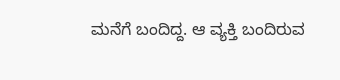ಮನೆಗೆ ಬಂದಿದ್ದ. ಆ ವ್ಯಕ್ತಿ ಬಂದಿರುವ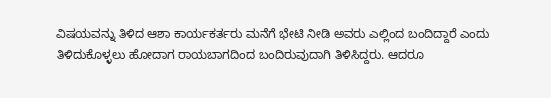ವಿಷಯವನ್ನು ತಿಳಿದ ಆಶಾ ಕಾರ್ಯಕರ್ತರು ಮನೆಗೆ ಭೇಟಿ ನೀಡಿ ಅವರು ಎಲ್ಲಿಂದ ಬಂದಿದ್ದಾರೆ ಎಂದು ತಿಳಿದುಕೊಳ್ಳಲು ಹೋದಾಗ ರಾಯಬಾಗದಿಂದ ಬಂದಿರುವುದಾಗಿ ತಿಳಿಸಿದ್ದರು. ಆದರೂ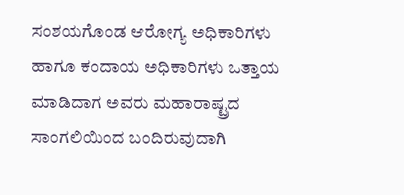ಸಂಶಯಗೊಂಡ ಆರೋಗ್ಯ ಅಧಿಕಾರಿಗಳು ಹಾಗೂ ಕಂದಾಯ ಅಧಿಕಾರಿಗಳು ಒತ್ತಾಯ ಮಾಡಿದಾಗ ಅವರು ಮಹಾರಾಷ್ಟ್ರದ ಸಾಂಗಲಿಯಿಂದ ಬಂದಿರುವುದಾಗಿ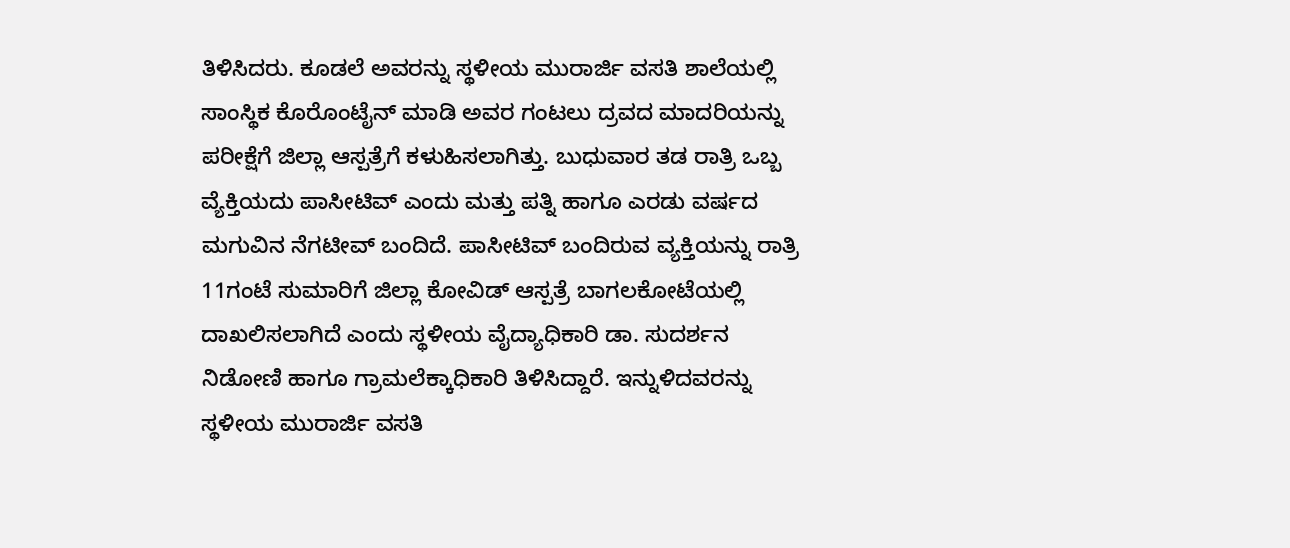ತಿಳಿಸಿದರು. ಕೂಡಲೆ ಅವರನ್ನು ಸ್ಥಳೀಯ ಮುರಾರ್ಜಿ ವಸತಿ ಶಾಲೆಯಲ್ಲಿ ಸಾಂಸ್ಥಿಕ ಕೊರೊಂಟೈನ್ ಮಾಡಿ ಅವರ ಗಂಟಲು ದ್ರವದ ಮಾದರಿಯನ್ನು ಪರೀಕ್ಷೆಗೆ ಜಿಲ್ಲಾ ಆಸ್ಪತ್ರೆಗೆ ಕಳುಹಿಸಲಾಗಿತ್ತು. ಬುಧುವಾರ ತಡ ರಾತ್ರಿ ಒಬ್ಬ ವ್ಯೆಕ್ತಿಯದು ಪಾಸೀಟಿವ್ ಎಂದು ಮತ್ತು ಪತ್ನಿ ಹಾಗೂ ಎರಡು ವರ್ಷದ ಮಗುವಿನ ನೆಗಟೀವ್ ಬಂದಿದೆ. ಪಾಸೀಟಿವ್ ಬಂದಿರುವ ವ್ಯಕ್ತಿಯನ್ನು ರಾತ್ರಿ 11ಗಂಟೆ ಸುಮಾರಿಗೆ ಜಿಲ್ಲಾ ಕೋವಿಡ್ ಆಸ್ಪತ್ರೆ ಬಾಗಲಕೋಟೆಯಲ್ಲಿ ದಾಖಲಿಸಲಾಗಿದೆ ಎಂದು ಸ್ಥಳೀಯ ವೈದ್ಯಾಧಿಕಾರಿ ಡಾ. ಸುದರ್ಶನ ನಿಡೋಣಿ ಹಾಗೂ ಗ್ರಾಮಲೆಕ್ಕಾಧಿಕಾರಿ ತಿಳಿಸಿದ್ದಾರೆ. ಇನ್ನುಳಿದವರನ್ನು ಸ್ಥಳೀಯ ಮುರಾರ್ಜಿ ವಸತಿ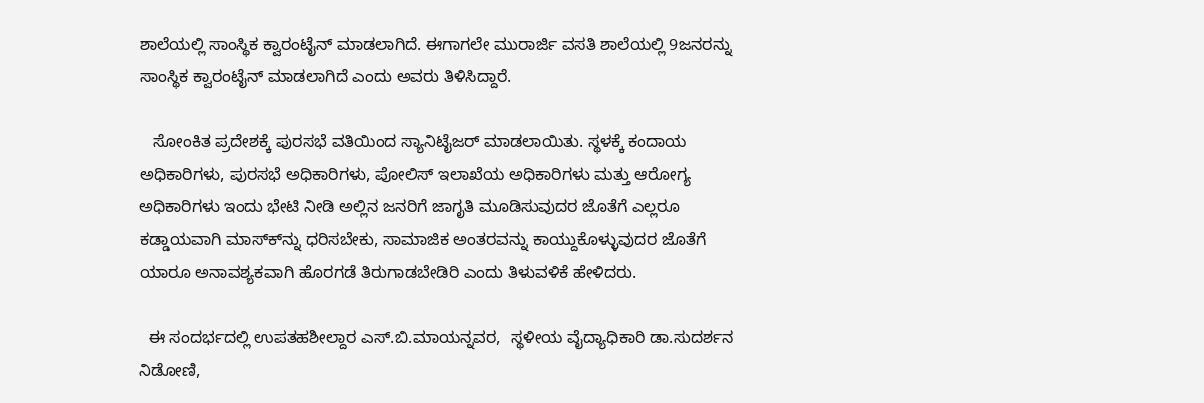ಶಾಲೆಯಲ್ಲಿ ಸಾಂಸ್ಥಿಕ ಕ್ವಾರಂಟೈನ್ ಮಾಡಲಾಗಿದೆ. ಈಗಾಗಲೇ ಮುರಾರ್ಜಿ ವಸತಿ ಶಾಲೆಯಲ್ಲಿ 9ಜನರನ್ನು ಸಾಂಸ್ಥಿಕ ಕ್ವಾರಂಟೈನ್ ಮಾಡಲಾಗಿದೆ ಎಂದು ಅವರು ತಿಳಿಸಿದ್ದಾರೆ.

   ಸೋಂಕಿತ ಪ್ರದೇಶಕ್ಕೆ ಪುರಸಭೆ ವತಿಯಿಂದ ಸ್ಯಾನಿಟೈಜರ್ ಮಾಡಲಾಯಿತು. ಸ್ಥಳಕ್ಕೆ ಕಂದಾಯ ಅಧಿಕಾರಿಗಳು, ಪುರಸಭೆ ಅಧಿಕಾರಿಗಳು, ಪೋಲಿಸ್ ಇಲಾಖೆಯ ಅಧಿಕಾರಿಗಳು ಮತ್ತು ಆರೋಗ್ಯ ಅಧಿಕಾರಿಗಳು ಇಂದು ಭೇಟಿ ನೀಡಿ ಅಲ್ಲಿನ ಜನರಿಗೆ ಜಾಗೃತಿ ಮೂಡಿಸುವುದರ ಜೊತೆಗೆ ಎಲ್ಲರೂ ಕಡ್ಡಾಯವಾಗಿ ಮಾಸ್ಕ್‍ನ್ನು ಧರಿಸಬೇಕು, ಸಾಮಾಜಿಕ ಅಂತರವನ್ನು ಕಾಯ್ದುಕೊಳ್ಳುವುದರ ಜೊತೆಗೆ ಯಾರೂ ಅನಾವಶ್ಯಕವಾಗಿ ಹೊರಗಡೆ ತಿರುಗಾಡಬೇಡಿರಿ ಎಂದು ತಿಳುವಳಿಕೆ ಹೇಳಿದರು.

  ಈ ಸಂದರ್ಭದಲ್ಲಿ ಉಪತಹಶೀಲ್ದಾರ ಎಸ್.ಬಿ.ಮಾಯನ್ನವರ,  ಸ್ಥಳೀಯ ವೈದ್ಯಾಧಿಕಾರಿ ಡಾ.ಸುದರ್ಶನ ನಿಡೋಣಿ,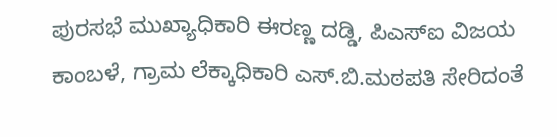ಪುರಸಭೆ ಮುಖ್ಯಾಧಿಕಾರಿ ಈರಣ್ಣ ದಡ್ಡಿ, ಪಿಎಸ್‍ಐ ವಿಜಯ ಕಾಂಬಳೆ, ಗ್ರಾಮ ಲೆಕ್ಕಾಧಿಕಾರಿ ಎಸ್.ಬಿ.ಮಠಪತಿ ಸೇರಿದಂತೆ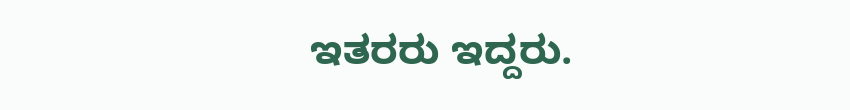ಇತರರು ಇದ್ದರು.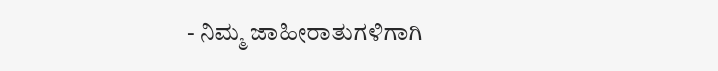- ನಿಮ್ಮ ಜಾಹೀರಾತುಗಳಿಗಾಗಿ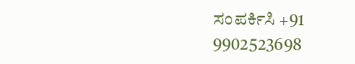ಸಂಪರ್ಕಿಸಿ +91 9902523698